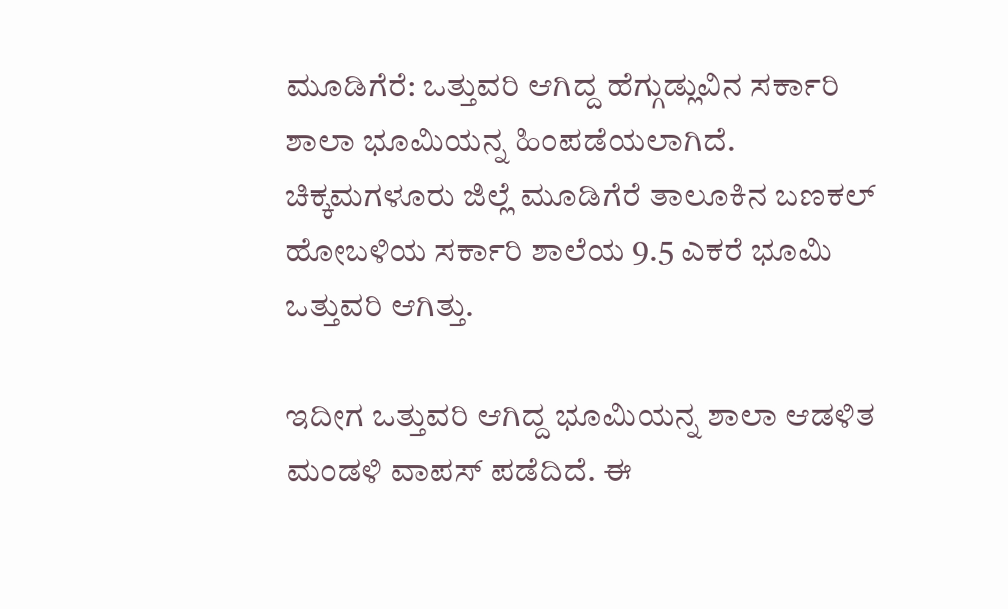ಮೂಡಿಗೆರೆ: ಒತ್ತುವರಿ ಆಗಿದ್ದ ಹೆಗ್ಗುಡ್ಲುವಿನ ಸರ್ಕಾರಿ ಶಾಲಾ ಭೂಮಿಯನ್ನ ಹಿಂಪಡೆಯಲಾಗಿದೆ. ಚಿಕ್ಕಮಗಳೂರು ಜಿಲ್ಲೆ ಮೂಡಿಗೆರೆ ತಾಲೂಕಿನ ಬಣಕಲ್ ಹೋಬಳಿಯ ಸರ್ಕಾರಿ ಶಾಲೆಯ 9.5 ಎಕರೆ ಭೂಮಿ ಒತ್ತುವರಿ ಆಗಿತ್ತು.

ಇದೀಗ ಒತ್ತುವರಿ ಆಗಿದ್ದ ಭೂಮಿಯನ್ನ ಶಾಲಾ ಆಡಳಿತ ಮಂಡಳಿ ವಾಪಸ್ ಪಡೆದಿದೆ. ಈ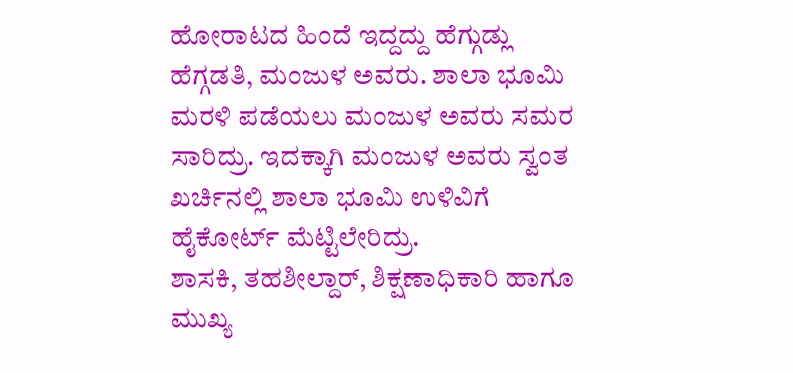ಹೋರಾಟದ ಹಿಂದೆ ಇದ್ದದ್ದು ಹೆಗ್ಗುಡ್ಲು ಹೆಗ್ಗಡತಿ, ಮಂಜುಳ ಅವರು. ಶಾಲಾ ಭೂಮಿ ಮರಳಿ ಪಡೆಯಲು ಮಂಜುಳ ಅವರು ಸಮರ ಸಾರಿದ್ರು. ಇದಕ್ಕಾಗಿ ಮಂಜುಳ ಅವರು ಸ್ವಂತ ಖರ್ಚಿನಲ್ಲಿ ಶಾಲಾ ಭೂಮಿ ಉಳಿವಿಗೆ ಹೈಕೋರ್ಟ್ ಮೆಟ್ಟಿಲೇರಿದ್ರು.
ಶಾಸಕಿ, ತಹಶೀಲ್ದಾರ್, ಶಿಕ್ಷಣಾಧಿಕಾರಿ ಹಾಗೂ ಮುಖ್ಯ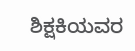ಶಿಕ್ಷಕಿಯವರ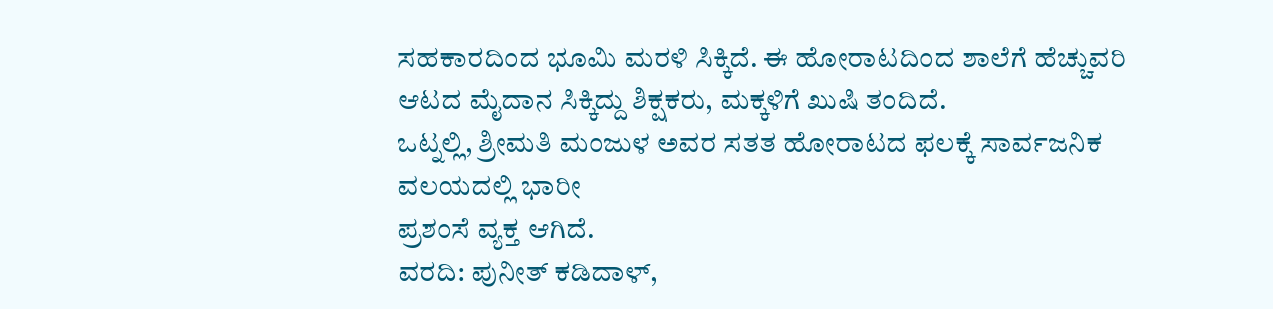ಸಹಕಾರದಿಂದ ಭೂಮಿ ಮರಳಿ ಸಿಕ್ಕಿದೆ. ಈ ಹೋರಾಟದಿಂದ ಶಾಲೆಗೆ ಹೆಚ್ಚುವರಿ ಆಟದ ಮೈದಾನ ಸಿಕ್ಕಿದ್ದು ಶಿಕ್ಷಕರು, ಮಕ್ಕಳಿಗೆ ಖುಷಿ ತಂದಿದೆ.
ಒಟ್ನಲ್ಲಿ, ಶ್ರೀಮತಿ ಮಂಜುಳ ಅವರ ಸತತ ಹೋರಾಟದ ಫಲಕ್ಕೆ ಸಾರ್ವಜನಿಕ ವಲಯದಲ್ಲಿ ಭಾರೀ
ಪ್ರಶಂಸೆ ವ್ಯಕ್ತ ಆಗಿದೆ.
ವರದಿ: ಪುನೀತ್ ಕಡಿದಾಳ್,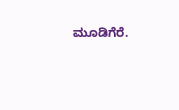ಮೂಡಿಗೆರೆ.